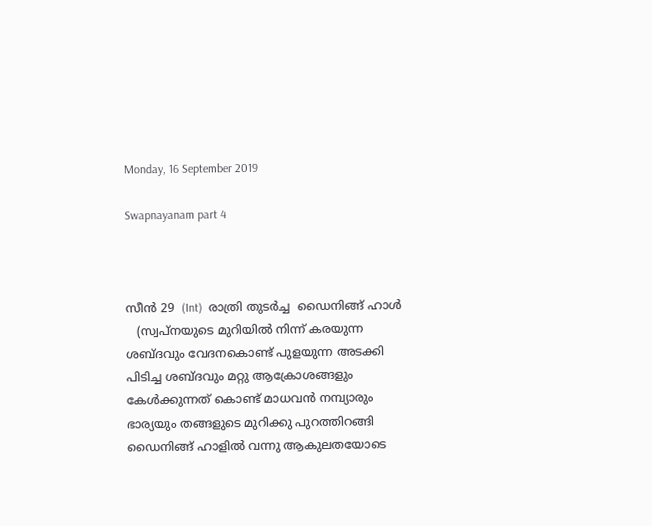Monday, 16 September 2019

Swapnayanam part 4



സീൻ 29  (Int)  രാത്രി തുടർച്ച  ഡൈനിങ്ങ് ഹാൾ
   (സ്വപ്നയുടെ മുറിയിൽ നിന്ന് കരയുന്ന ശബ്ദവും വേദനകൊണ്ട് പുളയുന്ന അടക്കി പിടിച്ച ശബ്ദവും മറ്റു ആക്രോശങ്ങളും കേൾക്കുന്നത് കൊണ്ട് മാധവൻ നമ്പ്യാരും ഭാര്യയും തങ്ങളുടെ മുറിക്കു പുറത്തിറങ്ങി  ഡൈനിങ്ങ് ഹാളിൽ വന്നു ആകുലതയോടെ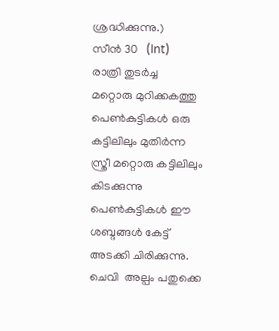ശ്രദ്ധിക്കുന്നു.)
സീൻ 30   (Int)
രാത്രി തുടർച്ച
മറ്റൊരു മുറിക്കകത്തു പെൺകുട്ടികൾ ഒരു കട്ടിലിലും മുതിർന്ന സ്ത്രീ മറ്റൊരു കട്ടിലിലും കിടക്കുന്നു   പെൺകുട്ടികൾ ഈ ശബ്ദങ്ങൾ കേട്ട് അടക്കി ചിരിക്കുന്നു. ചെവി  അല്പം പതുക്കെ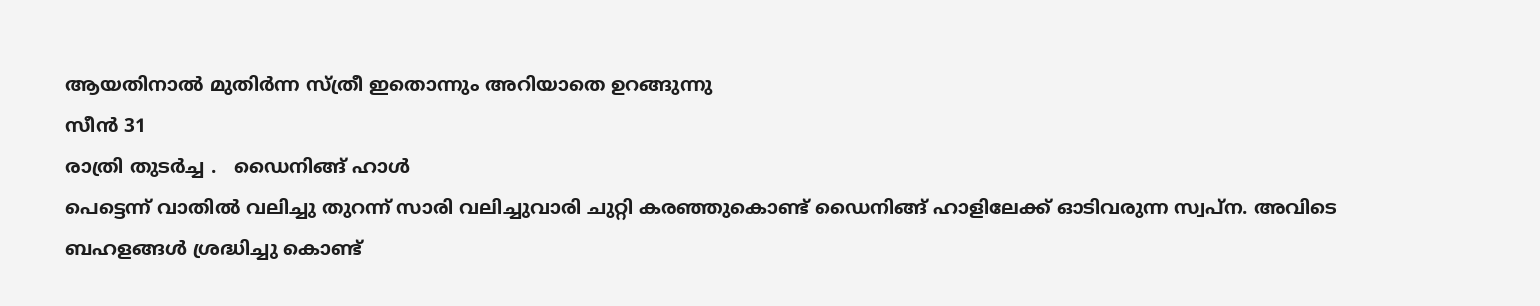ആയതിനാൽ മുതിർന്ന സ്ത്രീ ഇതൊന്നും അറിയാതെ ഉറങ്ങുന്നു
സീൻ 31
രാത്രി തുടർച്ച .   ഡൈനിങ്ങ് ഹാൾ
പെട്ടെന്ന് വാതിൽ വലിച്ചു തുറന്ന് സാരി വലിച്ചുവാരി ചുറ്റി കരഞ്ഞുകൊണ്ട് ഡൈനിങ്ങ് ഹാളിലേക്ക് ഓടിവരുന്ന സ്വപ്ന. അവിടെ ബഹളങ്ങൾ ശ്രദ്ധിച്ചു കൊണ്ട്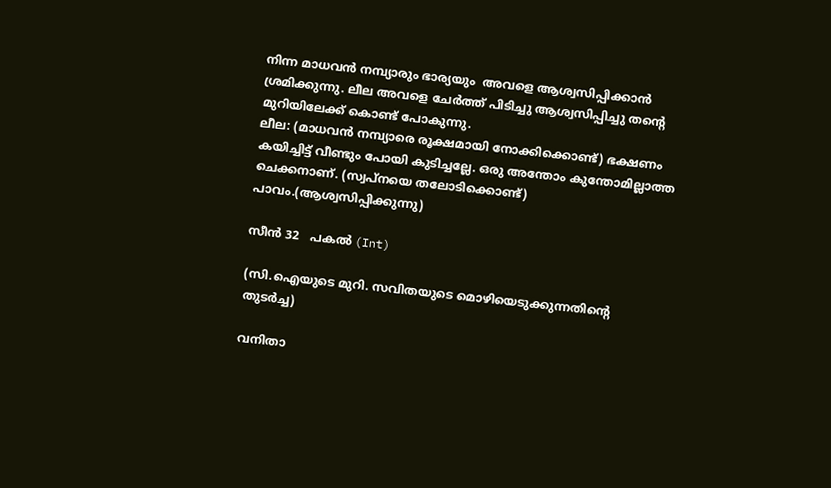നിന്ന മാധവൻ നമ്പ്യാരും ഭാര്യയും  അവളെ ആശ്വസിപ്പിക്കാൻ ശ്രമിക്കുന്നു. ലീല അവളെ ചേർത്ത് പിടിച്ചു ആശ്വസിപ്പിച്ചു തന്റെ മുറിയിലേക്ക് കൊണ്ട് പോകുന്നു.
ലീല: (മാധവൻ നമ്പ്യാരെ രൂക്ഷമായി നോക്കിക്കൊണ്ട്) ഭക്ഷണം കയിച്ചിട്ട് വീണ്ടും പോയി കുടിച്ചല്ലേ. ഒരു അന്തോം കുന്തോമില്ലാത്ത ചെക്കനാണ്. (സ്വപ്നയെ തലോടിക്കൊണ്ട്)  പാവം.(ആശ്വസിപ്പിക്കുന്നു)

സീന്‍ 32   പകൽ (Int)

(സി.ഐയുടെ മുറി. സവിതയുടെ മൊഴിയെടുക്കുന്നതിന്റെ തുടർച്ച)

വനിതാ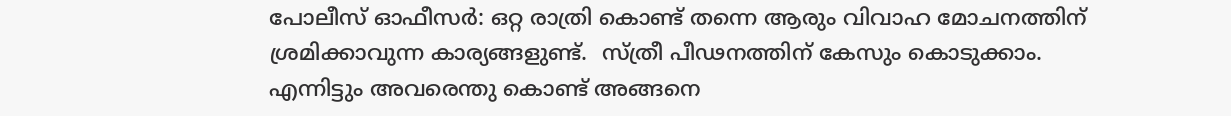പോലീസ് ഓഫീസര്‍: ഒറ്റ രാത്രി കൊണ്ട് തന്നെ ആരും വിവാഹ മോചനത്തിന് ശ്രമിക്കാവുന്ന കാര്യങ്ങളുണ്ട്.  സ്ത്രീ പീഢനത്തിന് കേസും കൊടുക്കാം.  എന്നിട്ടും അവരെന്തു കൊണ്ട് അങ്ങനെ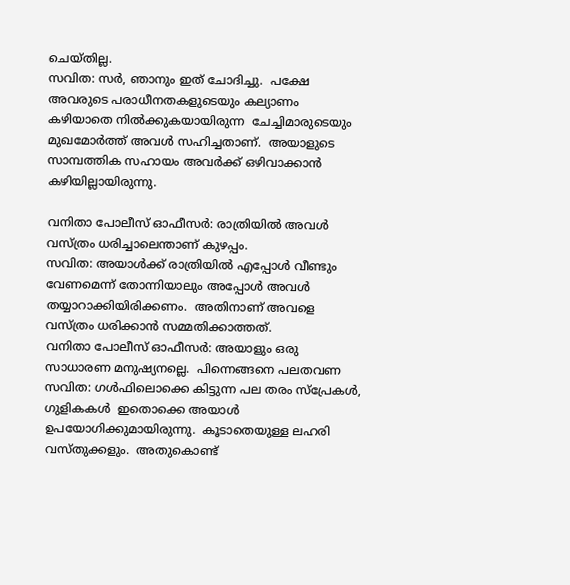ചെയ്തില്ല.
സവിത: സര്‍, ഞാനും ഇത് ചോദിച്ചു.  പക്ഷേ അവരുടെ പരാധീനതകളുടെയും കല്യാണം കഴിയാതെ നില്‍ക്കുകയായിരുന്ന  ചേച്ചിമാരുടെയും മുഖമോര്‍ത്ത് അവൾ സഹിച്ചതാണ്.  അയാളുടെ സാമ്പത്തിക സഹായം അവര്‍ക്ക് ഒഴിവാക്കാൻ കഴിയില്ലായിരുന്നു.

വനിതാ പോലീസ് ഓഫീസര്‍: രാത്രിയിൽ അവൾ വസ്ത്രം ധരിച്ചാലെന്താണ് കുഴപ്പം.
സവിത: അയാള്‍ക്ക് രാത്രിയിൽ എപ്പോൾ വീണ്ടും വേണമെന്ന് തോന്നിയാലും അപ്പോള്‍ അവൾ തയ്യാറാക്കിയിരിക്കണം.  അതിനാണ് അവളെ വസ്ത്രം ധരിക്കാൻ സമ്മതിക്കാത്തത്.
വനിതാ പോലീസ് ഓഫീസര്‍: അയാളും ഒരു സാധാരണ മനുഷ്യനല്ലെ.  പിന്നെങ്ങനെ പലതവണ
സവിത: ഗള്‍ഫിലൊക്കെ കിട്ടുന്ന പല തരം സ്‌പ്രേകൾ, ഗുളികകള്‍  ഇതൊക്കെ അയാള്‍ ഉപയോഗിക്കുമായിരുന്നു.  കൂടാതെയുള്ള ലഹരി വസ്തുക്കളും.  അതുകൊണ്ട്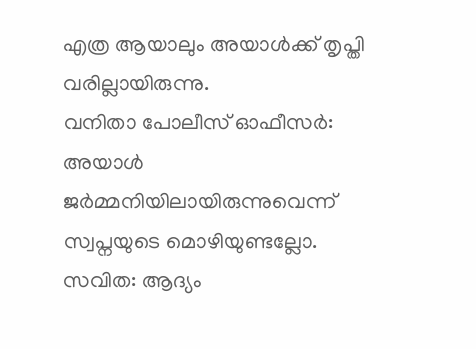എത്ര ആയാലും അയാള്‍ക്ക് തൃപ്തി വരില്ലായിരുന്നു.
വനിതാ പോലീസ് ഓഫീസര്‍: അയാള്‍ ജര്‍മ്മനിയിലായിരുന്നുവെന്ന് സ്വപ്നയുടെ മൊഴിയുണ്ടല്ലോ.  സവിത: ആദ്യം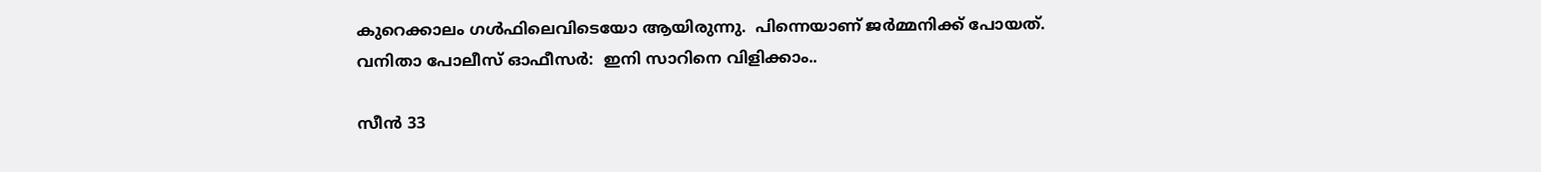കുറെക്കാലം ഗള്‍ഫിലെവിടെയോ ആയിരുന്നു.  പിന്നെയാണ് ജര്‍മ്മനിക്ക് പോയത്.
വനിതാ പോലീസ് ഓഫീസര്‍:  ഇനി സാറിനെ വിളിക്കാം..

സീന്‍ 33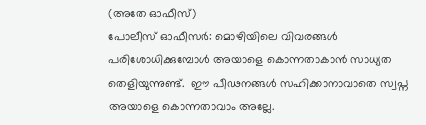(അതേ ഓഫീസ്)
പോലീസ് ഓഫീസര്‍: മൊഴിയിലെ വിവരങ്ങള്‍ പരിശോധിക്കുമ്പോൾ അയാളെ കൊന്നതാകാൻ സാധ്യത തെളിയുന്നുണ്ട്.  ഈ പീഢനങ്ങള്‍ സഹിക്കാനാവാതെ സ്വപ്ന അയാളെ കൊന്നതാവാം അല്ലേ.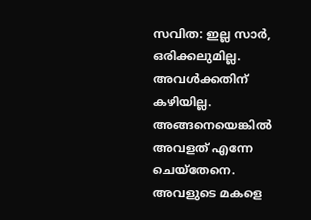സവിത: ഇല്ല സാര്‍, ഒരിക്കലുമില്ല. അവള്‍ക്കതിന് കഴിയില്ല.  അങ്ങനെയെങ്കില്‍ അവളത് എന്നേ ചെയ്‌തേനെ.  അവളുടെ മകളെ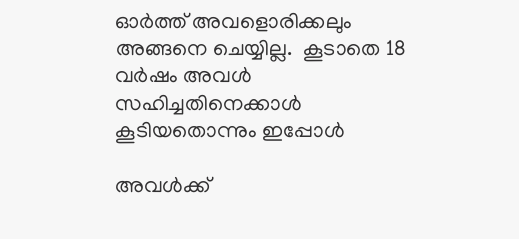ഓര്‍ത്ത് അവളൊരിക്കലും അങ്ങനെ ചെയ്യില്ല.  കൂടാതെ 18 വര്‍ഷം അവൾ സഹിച്ചതിനെക്കാൾ കൂടിയതൊന്നും ഇപ്പോൾ

അവള്‍ക്ക്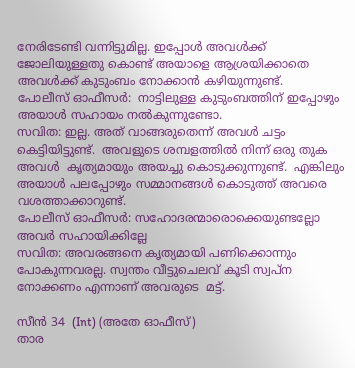നേരിടേണ്ടി വന്നിട്ടുമില്ല. ഇപ്പോള്‍ അവള്‍ക്ക് ജോലിയുള്ളതു കൊണ്ട് അയാളെ ആശ്രയിക്കാതെ അവള്‍ക്ക് കുടുംബം നോക്കാന്‍ കഴിയുന്നുണ്ട്.
പോലീസ് ഓഫീസര്‍:  നാട്ടിലുള്ള കുടുംബത്തിന് ഇപ്പോഴും അയാള്‍ സഹായം നല്‍കുന്നുണ്ടോ.
സവിത: ഇല്ല. അത് വാങ്ങരുതെന്ന് അവൾ ചട്ടം കെട്ടിയിട്ടുണ്ട്.  അവളുടെ ശമ്പളത്തില്‍ നിന്ന് ഒരു തുക അവൾ  കൃത്യമായും അയച്ചു കൊടുക്കുന്നുണ്ട്.  എങ്കിലും അയാള്‍ പലപ്പോഴും സമ്മാനങ്ങള്‍ കൊടുത്ത് അവരെ വശത്താക്കാറുണ്ട്.
പോലീസ് ഓഫീസര്‍: സഹോദരന്മാരൊക്കെയുണ്ടല്ലോ അവർ സഹായിക്കില്ലേ
സവിത: അവരങ്ങനെ കൃത്യമായി പണിക്കൊന്നും പോകുന്നവരല്ല. സ്വന്തം വീട്ടുചെലവ് കൂടി സ്വപ്ന നോക്കണം എന്നാണ് അവരുടെ  മട്ട്.

സീന്‍ 34  (Int) (അതേ ഓഫീസ്)
താര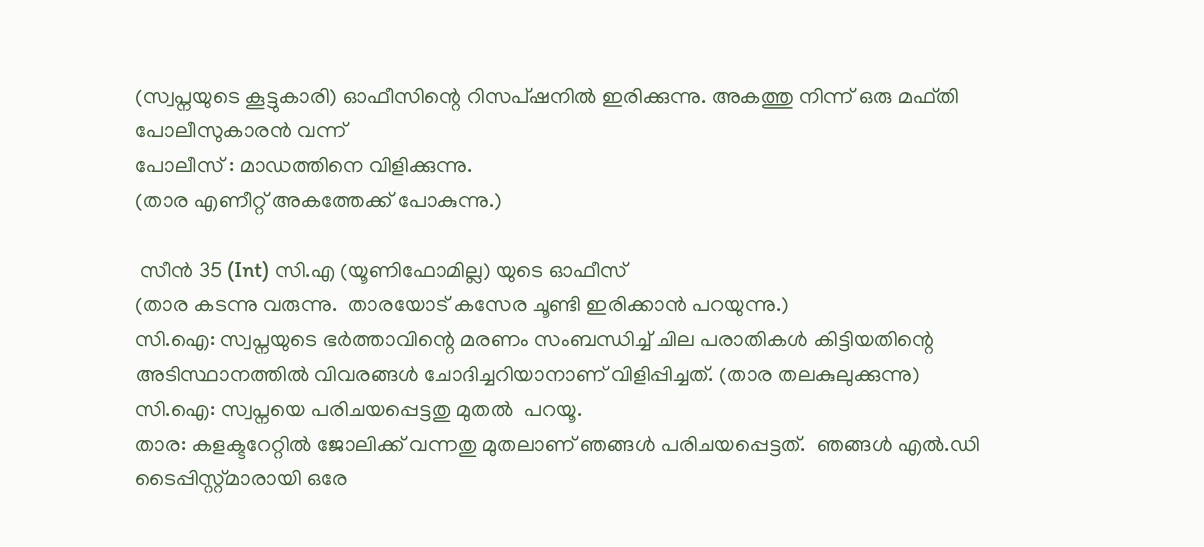(സ്വപ്നയുടെ കൂട്ടുകാരി) ഓഫീസിന്റെ റിസപ്ഷനില്‍ ഇരിക്കുന്നു. അകത്തു നിന്ന് ഒരു മഫ്തി പോലീസുകാരന്‍ വന്ന്
പോലീസ് : മാഡത്തിനെ വിളിക്കുന്നു.
(താര എണീറ്റ് അകത്തേക്ക് പോകുന്നു.)

 സീന്‍ 35 (Int) സി.എ (യൂണിഫോമില്ല) യുടെ ഓഫീസ്
(താര കടന്നു വരുന്നു.  താരയോട് കസേര ചൂണ്ടി ഇരിക്കാന്‍ പറയുന്നു.)
സി.ഐ: സ്വപ്നയുടെ ഭര്‍ത്താവിന്റെ മരണം സംബന്ധിച്ച് ചില പരാതികള്‍ കിട്ടിയതിന്റെ അടിസ്ഥാനത്തിൽ വിവരങ്ങൾ ചോദിച്ചറിയാനാണ് വിളിപ്പിച്ചത്. (താര തലകുലുക്കുന്നു)
സി.ഐ: സ്വപ്നയെ പരിചയപ്പെട്ടതു മുതൽ  പറയൂ.
താര: കളക്ടറേറ്റില്‍ ജോലിക്ക് വന്നതു മുതലാണ് ഞങ്ങൾ പരിചയപ്പെട്ടത്.  ഞങ്ങള്‍ എല്‍.ഡി ടൈപ്പിസ്റ്റ്മാരായി ഒരേ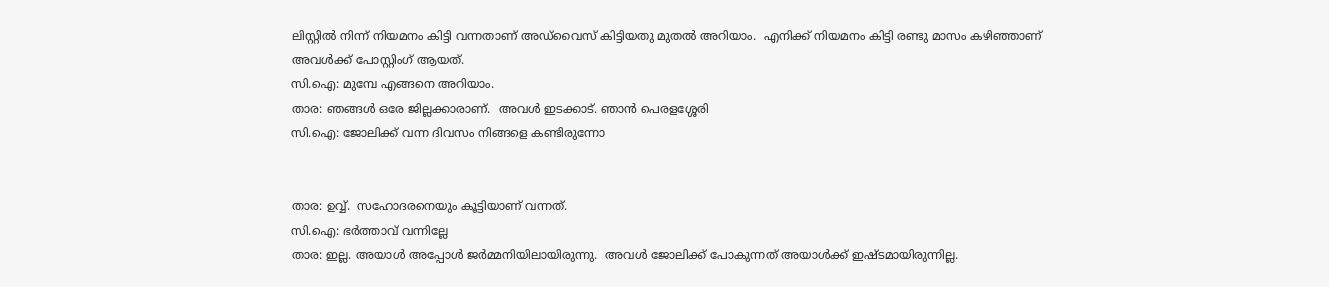ലിസ്റ്റില്‍ നിന്ന് നിയമനം കിട്ടി വന്നതാണ് അഡ്‌വൈസ് കിട്ടിയതു മുതല്‍ അറിയാം.  എനിക്ക് നിയമനം കിട്ടി രണ്ടു മാസം കഴിഞ്ഞാണ് അവള്‍ക്ക് പോസ്റ്റിംഗ് ആയത്.
സി.ഐ: മുമ്പേ എങ്ങനെ അറിയാം.
താര: ഞങ്ങള്‍ ഒരേ ജില്ലക്കാരാണ്.  അവള്‍ ഇടക്കാട്. ഞാന്‍ പെരളശ്ശേരി
സി.ഐ: ജോലിക്ക് വന്ന ദിവസം നിങ്ങളെ കണ്ടിരുന്നോ


താര: ഉവ്വ്.  സഹോദരനെയും കൂട്ടിയാണ് വന്നത്.
സി.ഐ: ഭര്‍ത്താവ് വന്നില്ലേ
താര: ഇല്ല. അയാള്‍ അപ്പോൾ ജര്‍മ്മനിയിലായിരുന്നു.  അവള്‍ ജോലിക്ക് പോകുന്നത് അയാള്‍ക്ക് ഇഷ്ടമായിരുന്നില്ല.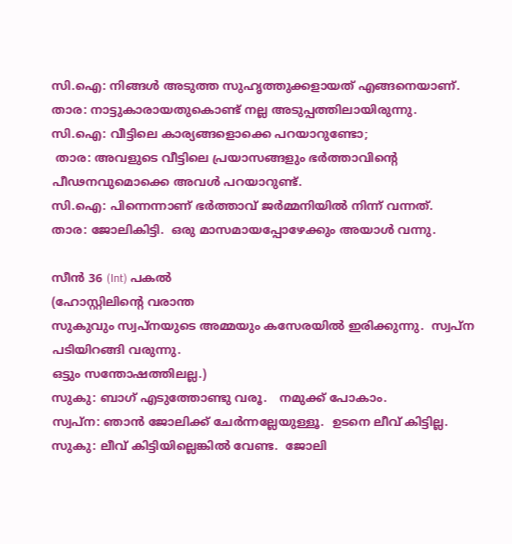സി.ഐ: നിങ്ങള്‍ അടുത്ത സുഹൃത്തുക്കളായത് എങ്ങനെയാണ്.
താര: നാട്ടുകാരായതുകൊണ്ട് നല്ല അടുപ്പത്തിലായിരുന്നു.
സി.ഐ: വീട്ടിലെ കാര്യങ്ങളൊക്കെ പറയാറുണ്ടോ;
 താര: അവളുടെ വീട്ടിലെ പ്രയാസങ്ങളും ഭര്‍ത്താവിന്റെ പീഢനവുമൊക്കെ അവള്‍ പറയാറുണ്ട്.
സി.ഐ: പിന്നെന്നാണ് ഭര്‍ത്താവ് ജര്‍മ്മനിയിൽ നിന്ന് വന്നത്.
താര: ജോലികിട്ടി.  ഒരു മാസമായപ്പോഴേക്കും അയാള്‍ വന്നു.

സീന്‍ 36 (Int) പകൽ
(ഹോസ്റ്റിലിന്റെ വരാന്ത
സുകുവും സ്വപ്നയുടെ അമ്മയും കസേരയില്‍ ഇരിക്കുന്നു.  സ്വപ്ന പടിയിറങ്ങി വരുന്നു.
ഒട്ടും സന്തോഷത്തിലല്ല.)
സുകു: ബാഗ് എടുത്തോണ്ടു വരൂ.   നമുക്ക് പോകാം.
സ്വപ്ന: ഞാന്‍ ജോലിക്ക് ചേര്‍ന്നല്ലേയുള്ളൂ.  ഉടനെ ലീവ് കിട്ടില്ല.
സുകു: ലീവ് കിട്ടിയില്ലെങ്കില്‍ വേണ്ട.  ജോലി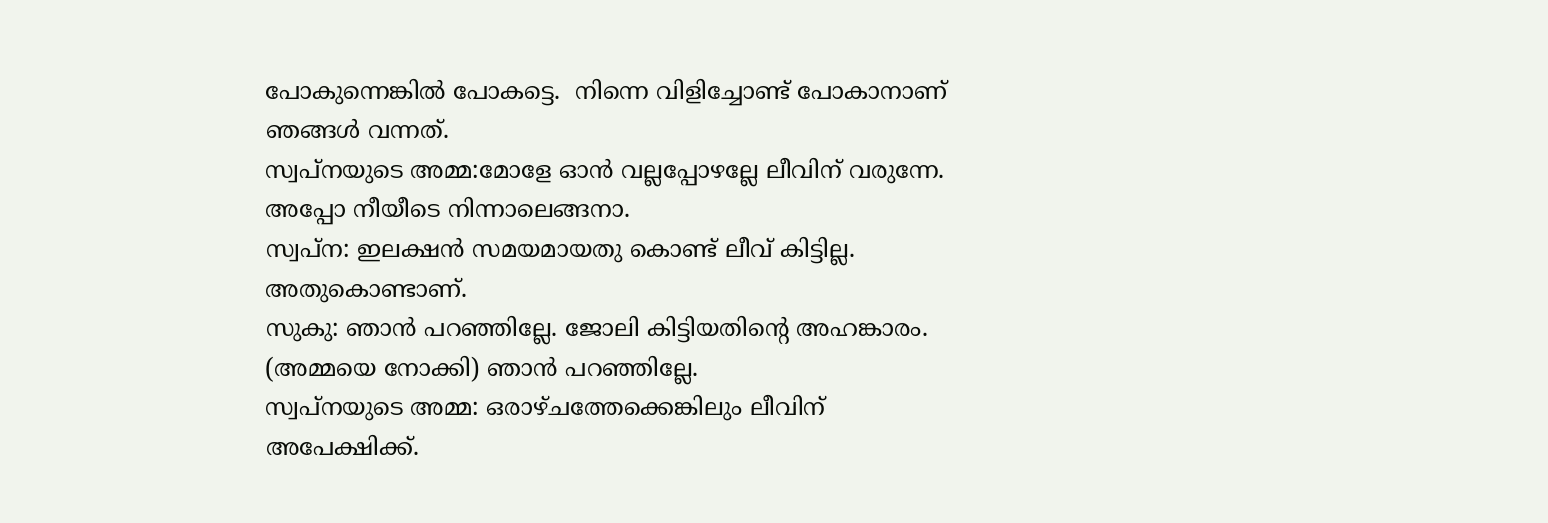പോകുന്നെങ്കില്‍ പോകട്ടെ.  നിന്നെ വിളിച്ചോണ്ട് പോകാനാണ് ഞങ്ങള്‍ വന്നത്.
സ്വപ്നയുടെ അമ്മ:മോളേ ഓന്‍ വല്ലപ്പോഴല്ലേ ലീവിന് വരുന്നേ.  അപ്പോ നീയീടെ നിന്നാലെങ്ങനാ.
സ്വപ്ന: ഇലക്ഷന്‍ സമയമായതു കൊണ്ട് ലീവ് കിട്ടില്ല. അതുകൊണ്ടാണ്.
സുകു: ഞാന്‍ പറഞ്ഞില്ലേ. ജോലി കിട്ടിയതിന്റെ അഹങ്കാരം. (അമ്മയെ നോക്കി) ഞാന്‍ പറഞ്ഞില്ലേ.
സ്വപ്നയുടെ അമ്മ: ഒരാഴ്ചത്തേക്കെങ്കിലും ലീവിന് അപേക്ഷിക്ക്.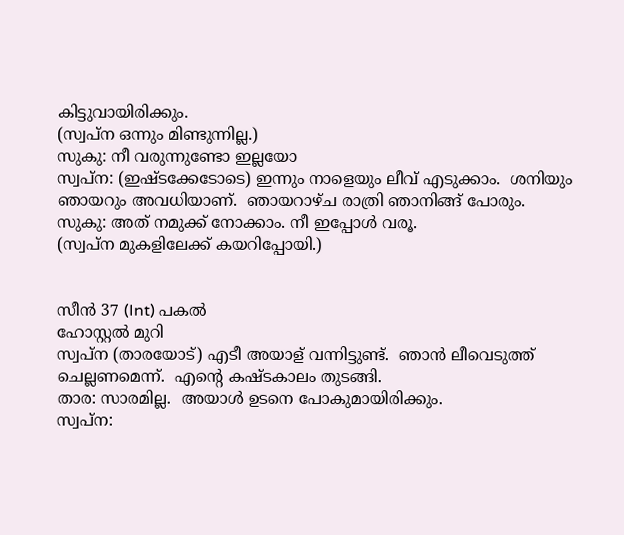കിട്ടുവായിരിക്കും.
(സ്വപ്ന ഒന്നും മിണ്ടുന്നില്ല.)
സുകു: നീ വരുന്നുണ്ടോ ഇല്ലയോ
സ്വപ്ന: (ഇഷ്ടക്കേടോടെ) ഇന്നും നാളെയും ലീവ് എടുക്കാം.  ശനിയും ഞായറും അവധിയാണ്.  ഞായറാഴ്ച രാത്രി ഞാനിങ്ങ് പോരും.
സുകു: അത് നമുക്ക് നോക്കാം. നീ ഇപ്പോള്‍ വരൂ.
(സ്വപ്ന മുകളിലേക്ക് കയറിപ്പോയി.)


സീന്‍ 37 (Int) പകൽ
ഹോസ്റ്റല്‍ മുറി
സ്വപ്ന (താരയോട്) എടീ അയാള് വന്നിട്ടുണ്ട്.  ഞാന്‍ ലീവെടുത്ത് ചെല്ലണമെന്ന്.  എന്റെ കഷ്ടകാലം തുടങ്ങി.
താര: സാരമില്ല.  അയാള്‍ ഉടനെ പോകുമായിരിക്കും.
സ്വപ്ന: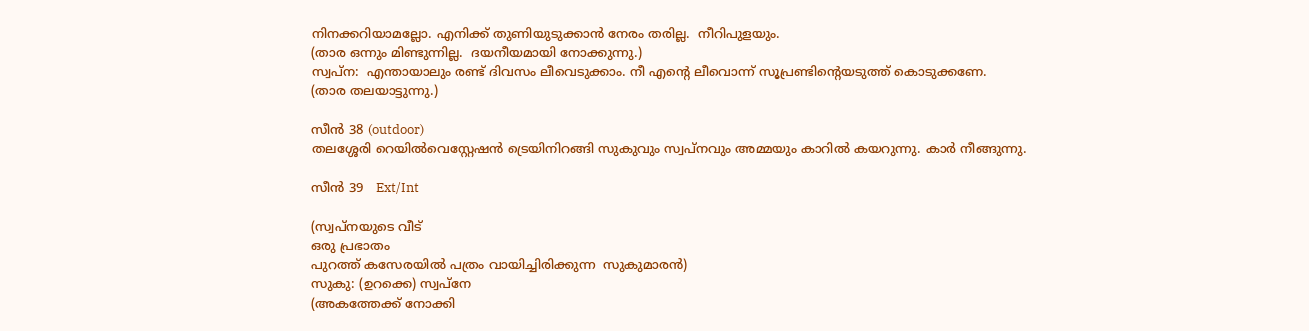നിനക്കറിയാമല്ലോ. എനിക്ക് തുണിയുടുക്കാന്‍ നേരം തരില്ല.  നീറിപുളയും.
(താര ഒന്നും മിണ്ടുന്നില്ല.  ദയനീയമായി നോക്കുന്നു.)
സ്വപ്ന:  എന്തായാലും രണ്ട് ദിവസം ലീവെടുക്കാം. നീ എന്റെ ലീവൊന്ന് സൂപ്രണ്ടിന്റെയടുത്ത് കൊടുക്കണേ.
(താര തലയാട്ടുന്നു.)

സീന്‍ 38 (outdoor)
തലശ്ശേരി റെയില്‍വെസ്റ്റേഷന്‍ ട്രെയിനിറങ്ങി സുകുവും സ്വപ്നവും അമ്മയും കാറില്‍ കയറുന്നു. കാർ നീങ്ങുന്നു.

സീന്‍ 39   Ext/Int

(സ്വപ്നയുടെ വീട്
ഒരു പ്രഭാതം
പുറത്ത് കസേരയില്‍ പത്രം വായിച്ചിരിക്കുന്ന  സുകുമാരൻ)
സുകു: (ഉറക്കെ) സ്വപ്‌നേ
(അകത്തേക്ക് നോക്കി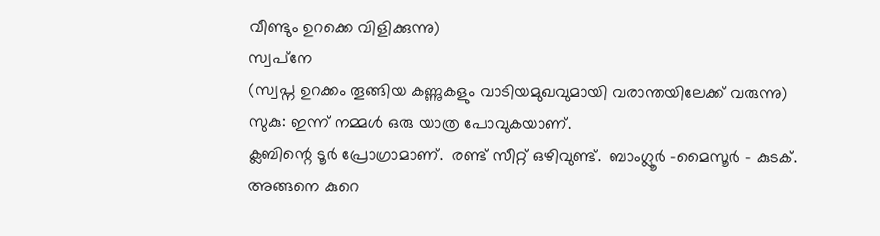വീണ്ടും ഉറക്കെ വിളിക്കുന്നു)
സ്വപ്‌നേ
(സ്വപ്ന ഉറക്കം തൂങ്ങിയ കണ്ണുകളും വാടിയമുഖവുമായി വരാന്തയിലേക്ക് വരുന്നു)
സുകു: ഇന്ന് നമ്മള്‍ ഒരു യാത്ര പോവുകയാണ്.
ക്ലബിന്റെ ടൂര്‍ പ്രോഗ്രാമാണ്.  രണ്ട് സീറ്റ് ഒഴിവുണ്ട്.  ബാംഗ്ലൂര്‍ -മൈസൂര്‍ - കുടക്. അങ്ങനെ കുറെ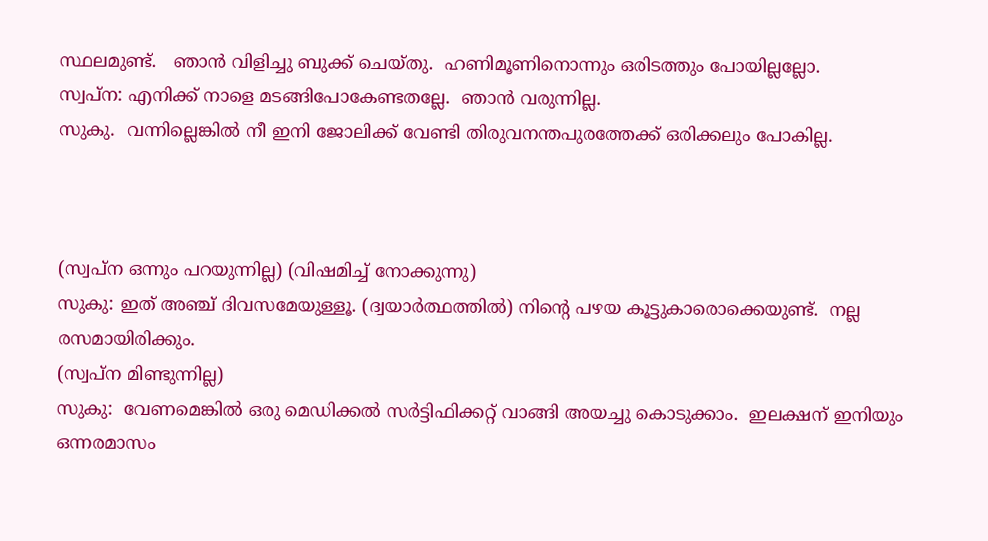സ്ഥലമുണ്ട്.   ഞാന്‍ വിളിച്ചു ബുക്ക് ചെയ്തു.  ഹണിമൂണിനൊന്നും ഒരിടത്തും പോയില്ലല്ലോ.
സ്വപ്ന: എനിക്ക് നാളെ മടങ്ങിപോകേണ്ടതല്ലേ.  ഞാന്‍ വരുന്നില്ല.
സുകു.  വന്നില്ലെങ്കില്‍ നീ ഇനി ജോലിക്ക് വേണ്ടി തിരുവനന്തപുരത്തേക്ക് ഒരിക്കലും പോകില്ല.



(സ്വപ്ന ഒന്നും പറയുന്നില്ല) (വിഷമിച്ച് നോക്കുന്നു)
സുകു: ഇത് അഞ്ച് ദിവസമേയുള്ളൂ. (ദ്വയാര്‍ത്ഥത്തില്‍) നിന്റെ പഴയ കൂട്ടുകാരൊക്കെയുണ്ട്.  നല്ല രസമായിരിക്കും.
(സ്വപ്ന മിണ്ടുന്നില്ല)
സുകു:  വേണമെങ്കില്‍ ഒരു മെഡിക്കല്‍ സര്‍ട്ടിഫിക്കറ്റ് വാങ്ങി അയച്ചു കൊടുക്കാം.  ഇലക്ഷന് ഇനിയും ഒന്നരമാസം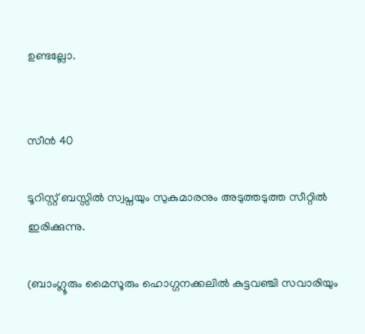ഉണ്ടല്ലോ.


സീന്‍ 40

ടൂറിസ്റ്റ് ബസ്സില്‍ സ്വപ്നയും സുകുമാരനും അടുത്തടുത്ത സീറ്റിൽ ഇരിക്കുന്നു.

(ബാംഗ്ലൂരും മൈസൂരും ഹൊഗ്ഗനക്കലിൽ കുട്ടവഞ്ചി സവാരിയും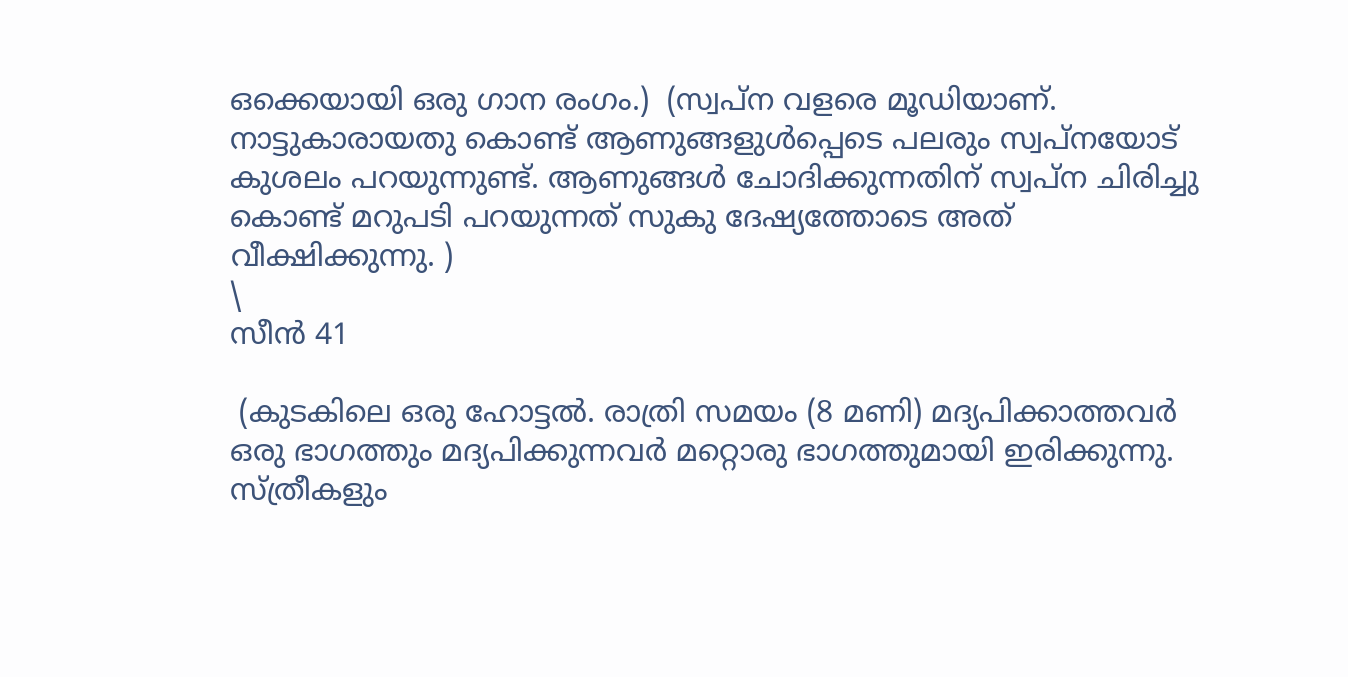ഒക്കെയായി ഒരു ഗാന രംഗം.)  (സ്വപ്ന വളരെ മൂഡിയാണ്.
നാട്ടുകാരായതു കൊണ്ട് ആണുങ്ങളുള്‍പ്പെടെ പലരും സ്വപ്നയോട് കുശലം പറയുന്നുണ്ട്. ആണുങ്ങള്‍ ചോദിക്കുന്നതിന് സ്വപ്ന ചിരിച്ചു കൊണ്ട് മറുപടി പറയുന്നത് സുകു ദേഷ്യത്തോടെ അത് വീക്ഷിക്കുന്നു. )
\
സീന്‍ 41

 (കുടകിലെ ഒരു ഹോട്ടല്‍. രാത്രി സമയം (8 മണി) മദ്യപിക്കാത്തവര്‍ ഒരു ഭാഗത്തും മദ്യപിക്കുന്നവർ മറ്റൊരു ഭാഗത്തുമായി ഇരിക്കുന്നു.  സ്ത്രീകളും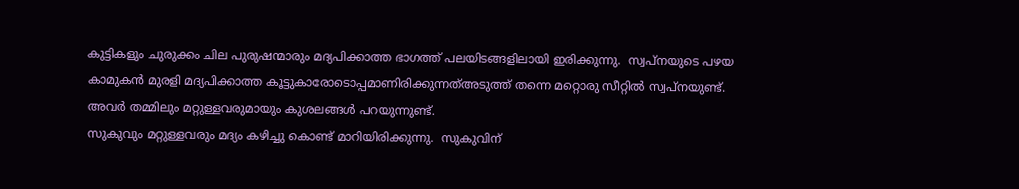കുട്ടികളും ചുരുക്കം ചില പുരുഷന്മാരും മദ്യപിക്കാത്ത ഭാഗത്ത് പലയിടങ്ങളിലായി ഇരിക്കുന്നു.  സ്വപ്നയുടെ പഴയ കാമുകൻ മുരളി മദ്യപിക്കാത്ത കൂട്ടുകാരോടൊപ്പമാണിരിക്കുന്നത്അടുത്ത് തന്നെ മറ്റൊരു സീറ്റില്‍ സ്വപ്നയുണ്ട്.
അവര്‍ തമ്മിലും മറ്റുള്ളവരുമായും കുശലങ്ങൾ പറയുന്നുണ്ട്.
സുകുവും മറ്റുള്ളവരും മദ്യം കഴിച്ചു കൊണ്ട് മാറിയിരിക്കുന്നു.  സുകുവിന്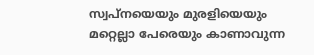സ്വപ്നയെയും മുരളിയെയും മറ്റെല്ലാ പേരെയും കാണാവുന്ന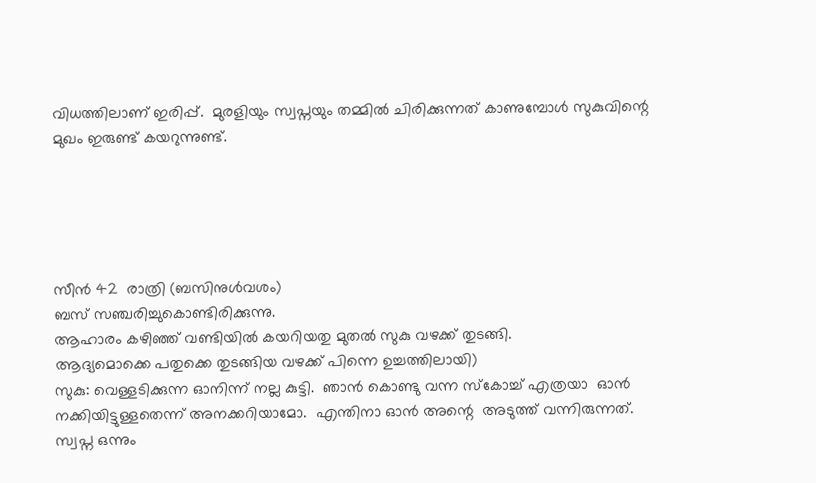വിധത്തിലാണ് ഇരിപ്പ്.  മുരളിയും സ്വപ്നയും തമ്മില്‍ ചിരിക്കുന്നത് കാണുമ്പോൾ സുകുവിന്റെ മുഖം ഇരുണ്ട് കയറുന്നുണ്ട്.





സീന്‍ 42  രാത്രി (ബസിനുൾവശം)
ബസ് സഞ്ചരിച്ചുകൊണ്ടിരിക്കുന്നു.
ആഹാരം കഴിഞ്ഞ് വണ്ടിയില്‍ കയറിയതു മുതൽ സുകു വഴക്ക് തുടങ്ങി.
ആദ്യമൊക്കെ പതുക്കെ തുടങ്ങിയ വഴക്ക് പിന്നെ ഉച്ചത്തിലായി)
സുകു: വെള്ളടിക്കുന്ന ഓനിന്ന് നല്ല കുട്ടി.  ഞാന്‍ കൊണ്ടു വന്ന സ്‌കോച്ച് എത്രയാ  ഓൻ  നക്കിയിട്ടുള്ളതെന്ന് അനക്കറിയാമോ.  എന്തിനാ ഓൻ അന്റെ  അടുത്ത് വന്നിരുന്നത്. സ്വപ്ന ഒന്നും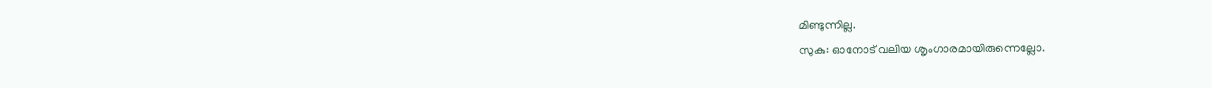മിണ്ടുന്നില്ല.
സുകു: ഓനോട്‌ വലിയ ശൃംഗാരമായിരുന്നെല്ലോ.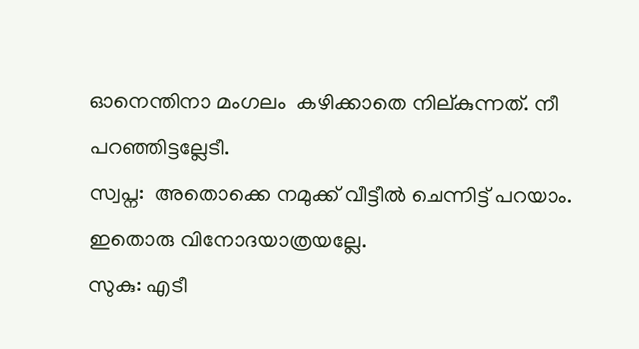ഓനെന്തിനാ മംഗലം  കഴിക്കാതെ നില്കുന്നത്. നീ പറഞ്ഞിട്ടല്ലേടീ.
സ്വപ്ന:  അതൊക്കെ നമുക്ക് വീട്ടീല്‍ ചെന്നിട്ട് പറയാം.  ഇതൊരു വിനോദയാത്രയല്ലേ.
സുകു: എടീ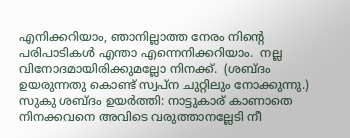എനിക്കറിയാം, ഞാനില്ലാത്ത നേരം നിന്റെ പരിപാടികള്‍ എന്താ എന്നെനിക്കറിയാം.  നല്ല വിനോദമായിരിക്കുമല്ലോ നിനക്ക്.  (ശബ്ദം ഉയരുന്നതു കൊണ്ട് സ്വപ്ന ചുറ്റിലും നോക്കുന്നു.)
സുകു ശബ്ദം ഉയര്‍ത്തി: നാട്ടുകാര് കാണാതെ നിനക്കവനെ അവിടെ വരുത്താനല്ലേടി നീ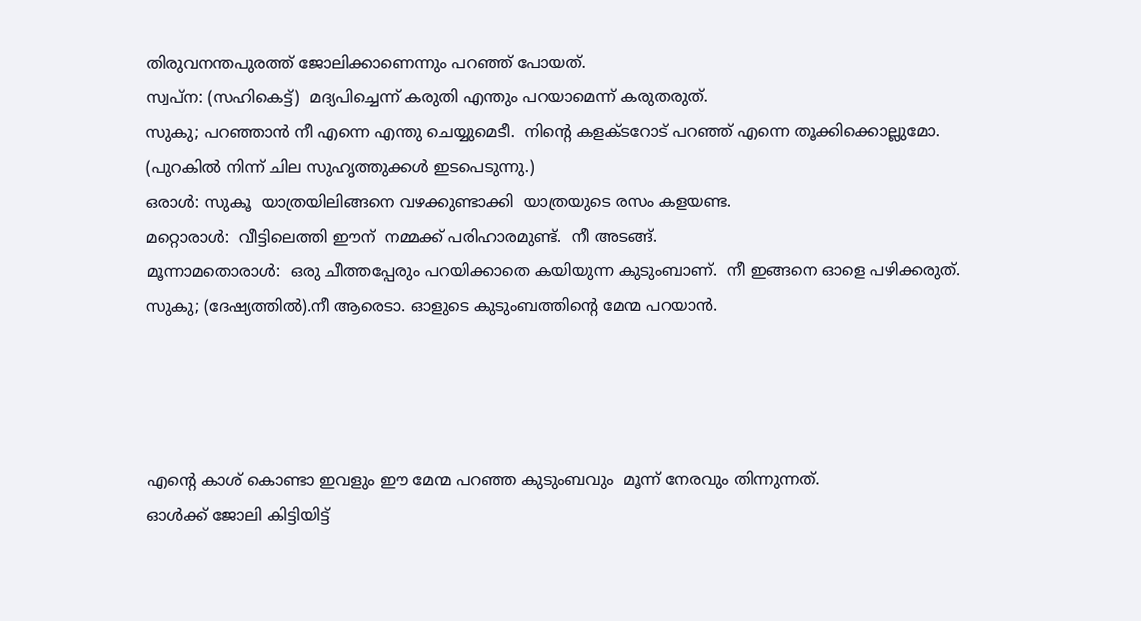തിരുവനന്തപുരത്ത് ജോലിക്കാണെന്നും പറഞ്ഞ് പോയത്.
സ്വപ്ന: (സഹികെട്ട്)  മദ്യപിച്ചെന്ന് കരുതി എന്തും പറയാമെന്ന് കരുതരുത്.
സുകു; പറഞ്ഞാന്‍ നീ എന്നെ എന്തു ചെയ്യുമെടീ.  നിന്റെ കളക്ടറോട് പറഞ്ഞ് എന്നെ തൂക്കിക്കൊല്ലുമോ.
(പുറകില്‍ നിന്ന് ചില സുഹൃത്തുക്കൾ ഇടപെടുന്നു.)
ഒരാള്‍: സുകൂ  യാത്രയിലിങ്ങനെ വഴക്കുണ്ടാക്കി  യാത്രയുടെ രസം കളയണ്ട.
മറ്റൊരാള്‍:  വീട്ടിലെത്തി ഈന്  നമ്മക്ക് പരിഹാരമുണ്ട്.  നീ അടങ്ങ്.
മൂന്നാമതൊരാള്‍:  ഒരു ചീത്തപ്പേരും പറയിക്കാതെ കയിയുന്ന കുടുംബാണ്.  നീ ഇങ്ങനെ ഓളെ പഴിക്കരുത്.
സുകു; (ദേഷ്യത്തില്‍).നീ ആരെടാ. ഓളുടെ കുടുംബത്തിന്റെ മേന്മ പറയാന്‍.




എന്റെ കാശ് കൊണ്ടാ ഇവളും ഈ മേന്മ പറഞ്ഞ കുടുംബവും  മൂന്ന് നേരവും തിന്നുന്നത്.
ഓള്‍ക്ക് ജോലി കിട്ടിയിട്ട്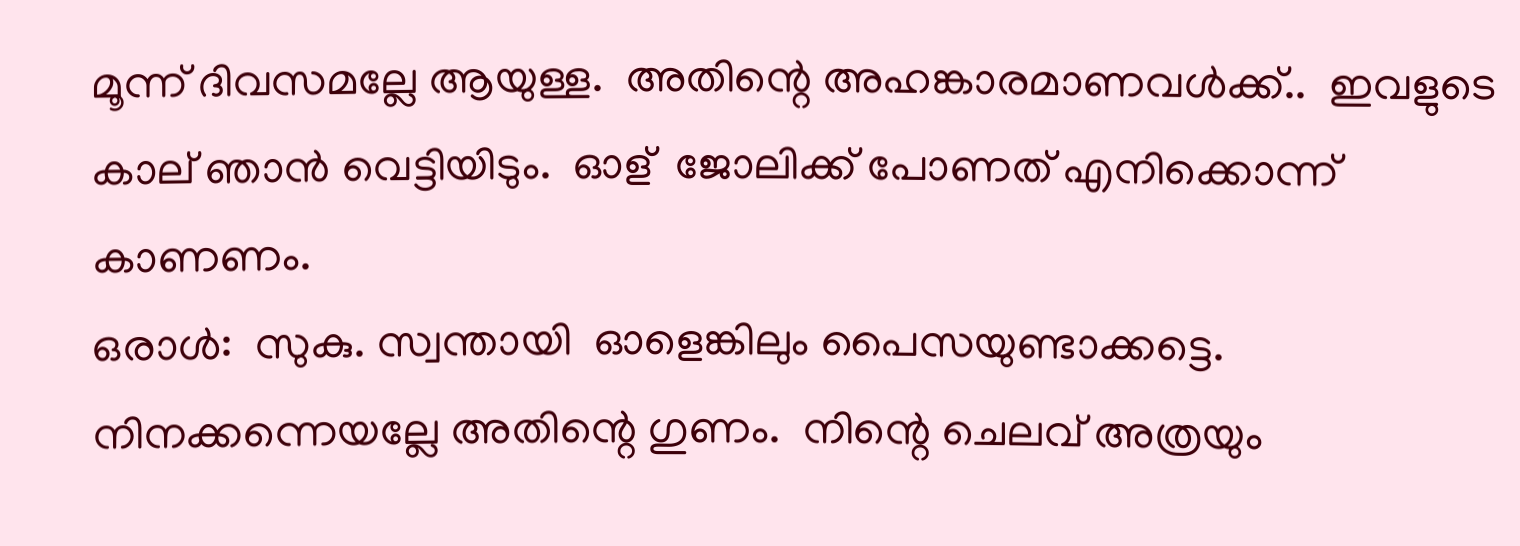മൂന്ന് ദിവസമല്ലേ ആയുള്ള.  അതിന്റെ അഹങ്കാരമാണവള്‍ക്ക്..  ഇവളുടെ കാല് ഞാൻ വെട്ടിയിടും.  ഓള്  ജോലിക്ക് പോണത് എനിക്കൊന്ന് കാണണം.
ഒരാള്‍:  സുകു. സ്വന്തായി  ഓളെങ്കിലും പൈസയുണ്ടാക്കട്ടെ.  നിനക്കന്നെയല്ലേ അതിന്റെ ഗുണം.  നിന്റെ ചെലവ് അത്രയും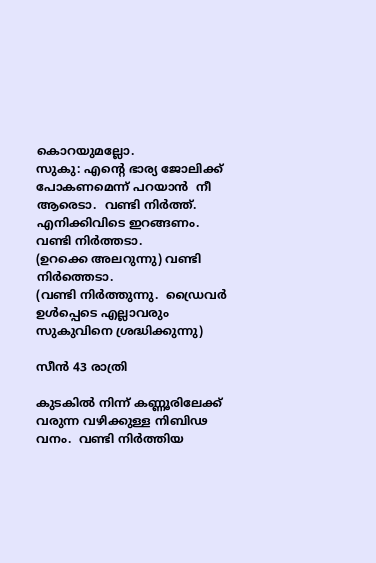കൊറയുമല്ലോ.
സുകു: എന്റെ ഭാര്യ ജോലിക്ക് പോകണമെന്ന് പറയാൻ  നീ ആരെടാ.  വണ്ടി നിര്‍ത്ത്.  എനിക്കിവിടെ ഇറങ്ങണം.  വണ്ടി നിര്‍ത്തടാ.
(ഉറക്കെ അലറുന്നു) വണ്ടി നിര്‍ത്തെടാ.
(വണ്ടി നിര്‍ത്തുന്നു.  ഡ്രൈവര്‍ ഉള്‍പ്പെടെ എല്ലാവരും സുകുവിനെ ശ്രദ്ധിക്കുന്നു)

സീന്‍ 43 രാത്രി

കുടകില്‍ നിന്ന് കണ്ണൂരിലേക്ക് വരുന്ന വഴിക്കുള്ള നിബിഢ വനം.  വണ്ടി നിര്‍ത്തിയ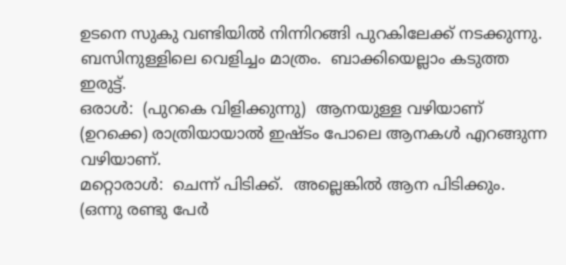ഉടനെ സുകു വണ്ടിയിൽ നിന്നിറങ്ങി പുറകിലേക്ക് നടക്കുന്നു.  ബസിനുള്ളിലെ വെളിച്ചം മാത്രം.  ബാക്കിയെല്ലാം കടുത്ത ഇരുട്ട്.
ഒരാള്‍:  (പുറകെ വിളിക്കുന്നു)  ആനയുള്ള വഴിയാണ്  (ഉറക്കെ) രാത്രിയായാല്‍ ഇഷ്ടം പോലെ ആനകൾ എറങ്ങുന്ന വഴിയാണ്.
മറ്റൊരാള്‍:  ചെന്ന് പിടിക്ക്.  അല്ലെങ്കില്‍ ആന പിടിക്കും.
(ഒന്നു രണ്ടു പേര്‍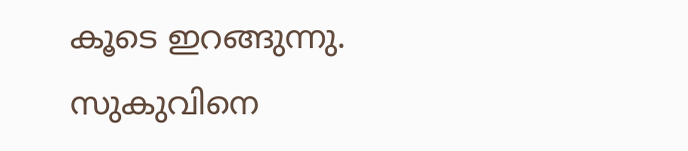കൂടെ ഇറങ്ങുന്നു.  സുകുവിനെ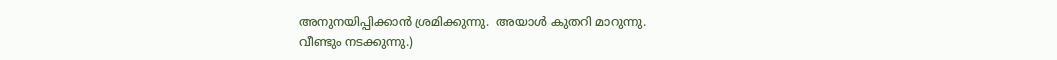അനുനയിപ്പിക്കാന്‍ ശ്രമിക്കുന്നു.  അയാള്‍ കുതറി മാറുന്നു.
വീണ്ടും നടക്കുന്നു.)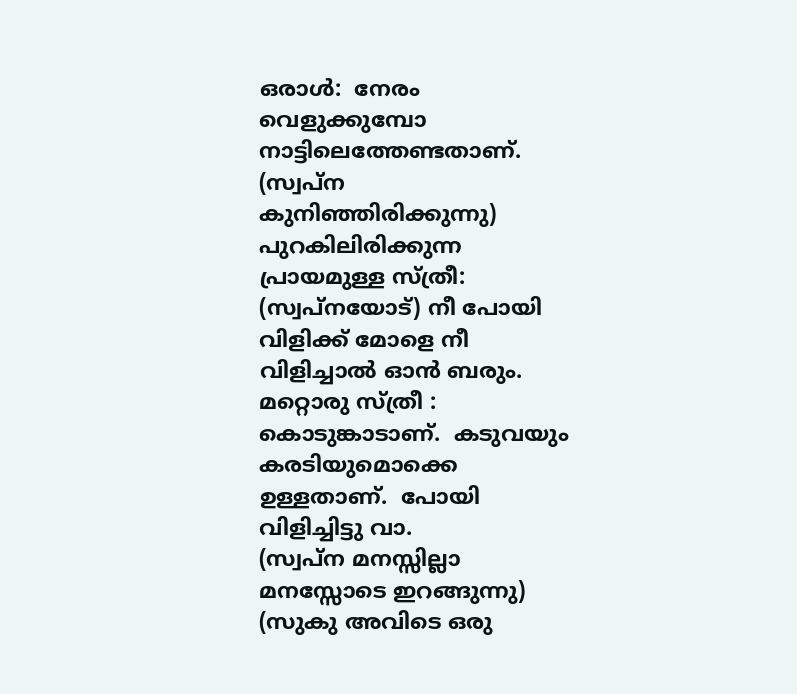ഒരാള്‍:  നേരം വെളുക്കുമ്പോ നാട്ടിലെത്തേണ്ടതാണ്.
(സ്വപ്ന കുനിഞ്ഞിരിക്കുന്നു)
പുറകിലിരിക്കുന്ന പ്രായമുള്ള സ്ത്രീ: (സ്വപ്നയോട്) നീ പോയി വിളിക്ക് മോളെ നീ വിളിച്ചാല്‍ ഓൻ ബരും.
മറ്റൊരു സ്ത്രീ : കൊടുങ്കാടാണ്.  കടുവയും കരടിയുമൊക്കെ ഉള്ളതാണ്.  പോയി വിളിച്ചിട്ടു വാ.
(സ്വപ്ന മനസ്സില്ലാ മനസ്സോടെ ഇറങ്ങുന്നു)
(സുകു അവിടെ ഒരു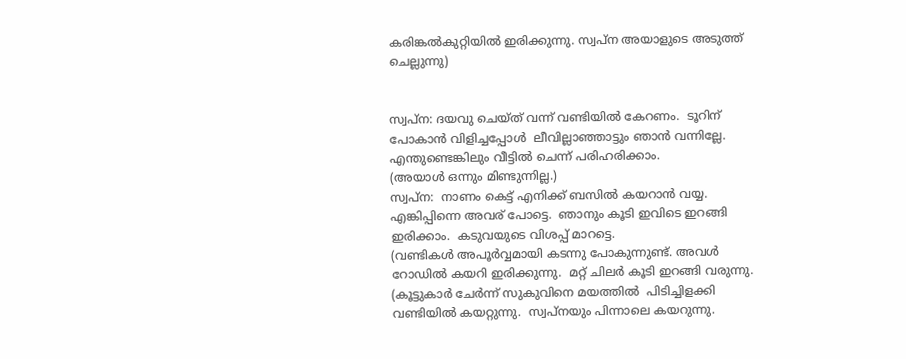കരിങ്കല്‍കുറ്റിയില്‍ ഇരിക്കുന്നു. സ്വപ്ന അയാളുടെ അടുത്ത് ചെല്ലുന്നു)


സ്വപ്ന: ദയവു ചെയ്ത് വന്ന് വണ്ടിയില്‍ കേറണം.  ടൂറിന് പോകാന്‍ വിളിച്ചപ്പോൾ  ലീവില്ലാഞ്ഞാട്ടും ഞാൻ വന്നില്ലേ.  എന്തുണ്ടെങ്കിലും വീട്ടില്‍ ചെന്ന് പരിഹരിക്കാം.
(അയാള്‍ ഒന്നും മിണ്ടുന്നില്ല.)
സ്വപ്ന:  നാണം കെട്ട് എനിക്ക് ബസില്‍ കയറാൻ വയ്യ.  എങ്കിപ്പിന്നെ അവര് പോട്ടെ.  ഞാനും കൂടി ഇവിടെ ഇറങ്ങി ഇരിക്കാം.  കടുവയുടെ വിശപ്പ് മാറട്ടെ.
(വണ്ടികള്‍ അപൂര്‍വ്വമായി കടന്നു പോകുന്നുണ്ട്. അവള്‍ റോഡില്‍ കയറി ഇരിക്കുന്നു.  മറ്റ് ചിലര്‍ കൂടി ഇറങ്ങി വരുന്നു.
(കൂട്ടുകാർ ചേർന്ന് സുകുവിനെ മയത്തിൽ  പിടിച്ചിളക്കി വണ്ടിയില്‍ കയറ്റുന്നു.  സ്വപ്നയും പിന്നാലെ കയറുന്നു.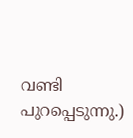വണ്ടി പുറപ്പെടുന്നു.)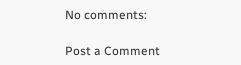No comments:

Post a Comment